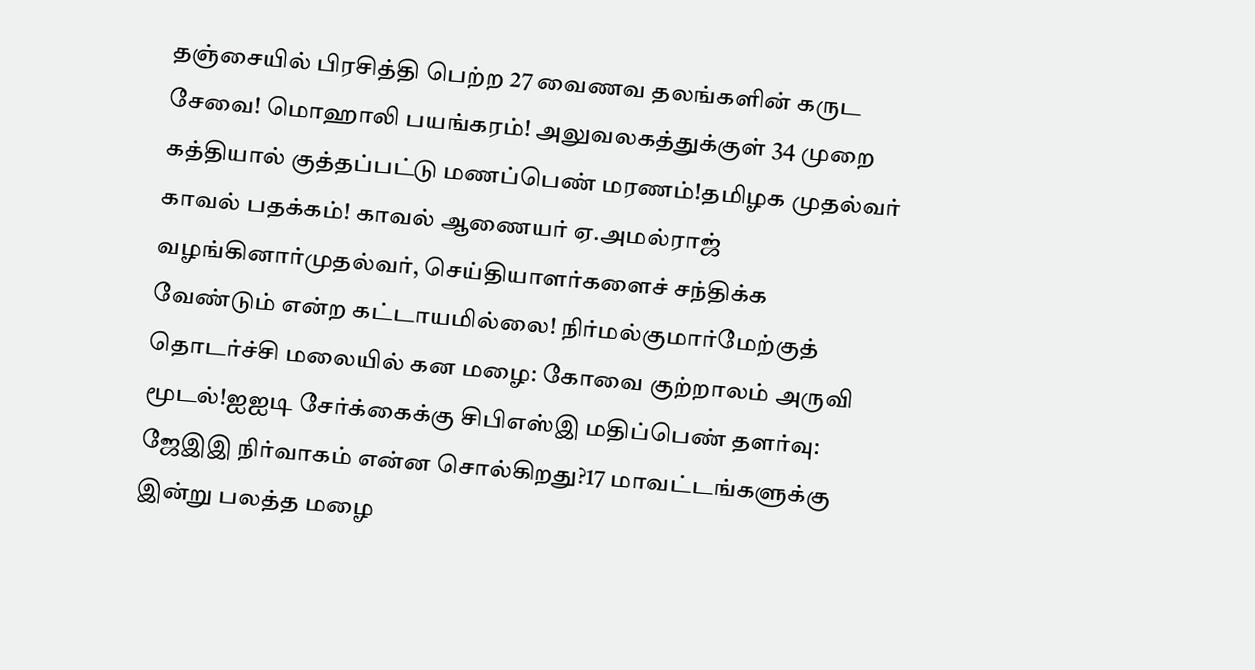தஞ்சையில் பிரசித்தி பெற்ற 27 வைணவ தலங்களின் கருட சேவை! மொஹாலி பயங்கரம்! அலுவலகத்துக்குள் 34 முறை கத்தியால் குத்தப்பட்டு மணப்பெண் மரணம்!தமிழக முதல்வர் காவல் பதக்கம்! காவல் ஆணையர் ஏ.அமல்ராஜ் வழங்கினார்முதல்வர், செய்தியாளர்களைச் சந்திக்க வேண்டும் என்ற கட்டாயமில்லை! நிர்மல்குமார்மேற்குத் தொடர்ச்சி மலையில் கன மழை: கோவை குற்றாலம் அருவி மூடல்!ஐஐடி சேர்க்கைக்கு சிபிஎஸ்இ மதிப்பெண் தளர்வு: ஜேஇஇ நிர்வாகம் என்ன சொல்கிறது?17 மாவட்டங்களுக்கு இன்று பலத்த மழை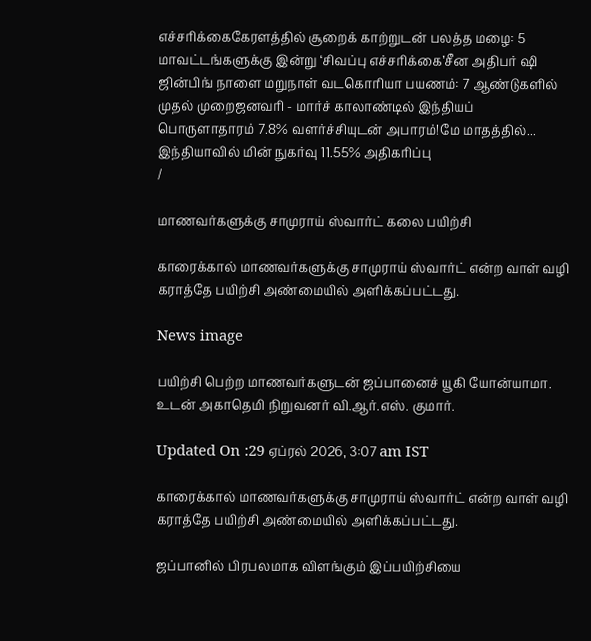எச்சரிக்கைகேரளத்தில் சூறைக் காற்றுடன் பலத்த மழை: 5 மாவட்டங்களுக்கு இன்று ‘சிவப்பு எச்சரிக்கை’சீன அதிபர் ஷி ஜின்பிங் நாளை மறுநாள் வடகொரியா பயணம்: 7 ஆண்டுகளில் முதல் முறைஜனவரி - மார்ச் காலாண்டில் இந்தியப் பொருளாதாரம் 7.8% வளர்ச்சியுடன் அபாரம்!மே மாதத்தில்... இந்தியாவில் மின் நுகர்வு 11.55% அதிகரிப்பு
/

மாணவர்களுக்கு சாமுராய் ஸ்வார்ட் கலை பயிற்சி

காரைக்கால் மாணவர்களுக்கு சாமுராய் ஸ்வார்ட் என்ற வாள் வழி கராத்தே பயிற்சி அண்மையில் அளிக்கப்பட்டது.

News image

பயிற்சி பெற்ற மாணவர்களுடன் ஜப்பானைச் யூகி யோன்யாமா. உடன் அகாதெமி நிறுவனர் வி.ஆர்.எஸ். குமார்.

Updated On :29 ஏப்ரல் 2026, 3:07 am IST

காரைக்கால் மாணவர்களுக்கு சாமுராய் ஸ்வார்ட் என்ற வாள் வழி கராத்தே பயிற்சி அண்மையில் அளிக்கப்பட்டது.

ஜப்பானில் பிரபலமாக விளங்கும் இப்பயிற்சியை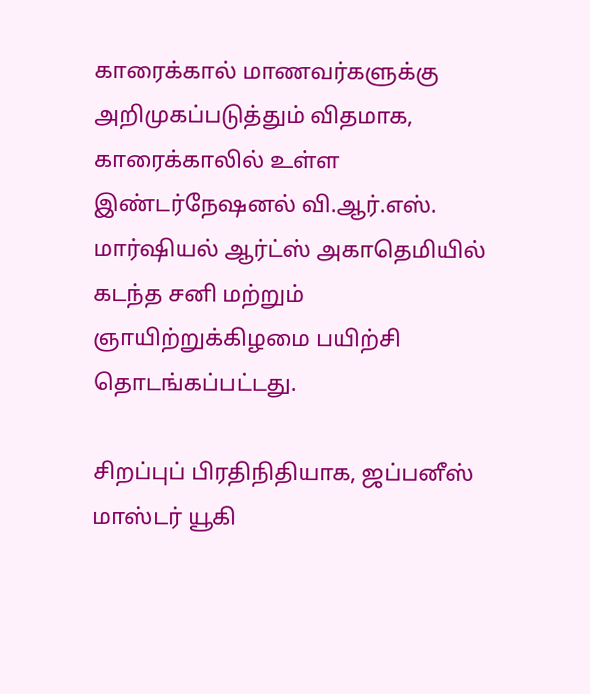காரைக்கால் மாணவர்களுக்கு அறிமுகப்படுத்தும் விதமாக, காரைக்காலில் உள்ள இண்டர்நேஷனல் வி.ஆர்.எஸ். மார்ஷியல் ஆர்ட்ஸ் அகாதெமியில் கடந்த சனி மற்றும் ஞாயிற்றுக்கிழமை பயிற்சி தொடங்கப்பட்டது.

சிறப்புப் பிரதிநிதியாக, ஜப்பனீஸ் மாஸ்டர் யூகி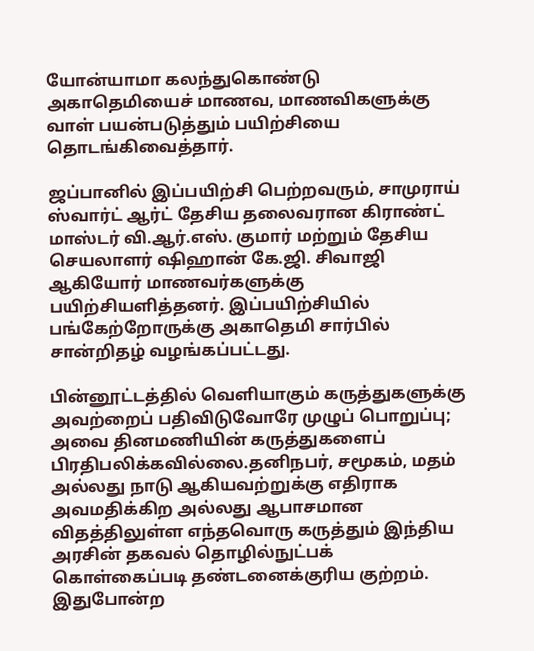யோன்யாமா கலந்துகொண்டு அகாதெமியைச் மாணவ, மாணவிகளுக்கு வாள் பயன்படுத்தும் பயிற்சியை தொடங்கிவைத்தார்.

ஜப்பானில் இப்பயிற்சி பெற்றவரும், சாமுராய் ஸ்வார்ட் ஆர்ட் தேசிய தலைவரான கிராண்ட் மாஸ்டர் வி.ஆர்.எஸ். குமார் மற்றும் தேசிய செயலாளர் ஷிஹான் கே.ஜி. சிவாஜி ஆகியோர் மாணவர்களுக்கு பயிற்சியளித்தனர். இப்பயிற்சியில் பங்கேற்றோருக்கு அகாதெமி சார்பில் சான்றிதழ் வழங்கப்பட்டது.

பின்னூட்டத்தில் வெளியாகும் கருத்துகளுக்கு அவற்றைப் பதிவிடுவோரே முழுப் பொறுப்பு; அவை தினமணியின் கருத்துகளைப் பிரதிபலிக்கவில்லை.தனிநபர், சமூகம், மதம் அல்லது நாடு ஆகியவற்றுக்கு எதிராக அவமதிக்கிற அல்லது ஆபாசமான விதத்திலுள்ள எந்தவொரு கருத்தும் இந்திய அரசின் தகவல் தொழில்நுட்பக் கொள்கைப்படி தண்டனைக்குரிய குற்றம். இதுபோன்ற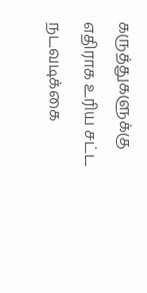கருத்துகளுக்கு எதிராக உரிய சட்ட நடவடிக்கை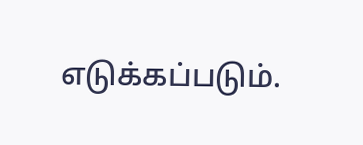எடுக்கப்படும்.